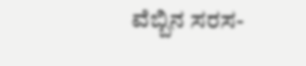ವೆಬ್ಬಿನ ಸರಸ-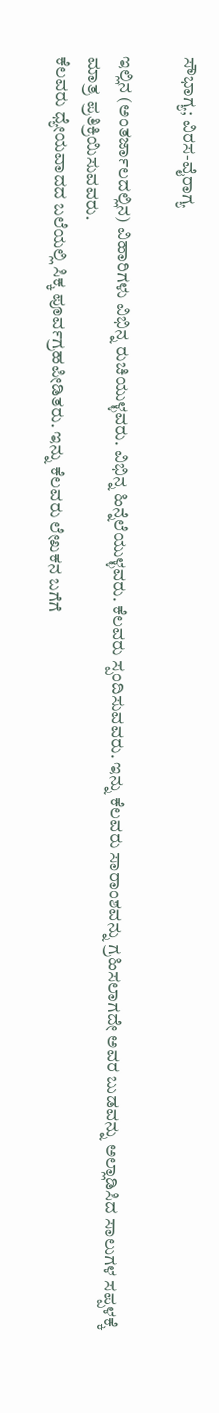ಸೌಭಾಗ್ಯ; ವಿರಸ-ವೈರಾಗ್ಯ

ಇಲ್ಲಿನ (ಅಂತರ್ಜಾಲದಲ್ಲಿನ) ವಿಹಾರಿಗಳು ವಿಭಿನ್ನ ರುಚಿಯುಳ್ಳವರು. ವಿಭಿನ್ನ ಹಿನ್ನೆಲೆಯುಳ್ಳವರು. ಕೆಲವರು ಸ್ಪಂದಿಸುವವರು. ಇನ್ನು ಕೆಲವರು ಸಾರಾಂಶವನ್ನು ಗ್ರಹಿಸಲಾಗದೇ ಅವರ ಬುಡವನ್ನು ಅಲ್ಲಾಡಿಸಿದ ಸಾಲುಗಳ ಸಪ್ಪಳಕ್ಕೆ ಮಾತ್ರ ಪ್ರತಿಕ್ರಿಯಿಸುವವರು.
ಕೆಲವರು ಧ್ಯೇಯವಾದದ ಬಲೆಯಲ್ಲಿ ಸಿಕ್ಕ ಪೂರ್ವಗ್ರಹಪೀಡಿತರು. ಇನ್ನು ಕೆಲವರು ಲೇಖಕನ ಬಗೆಗೆ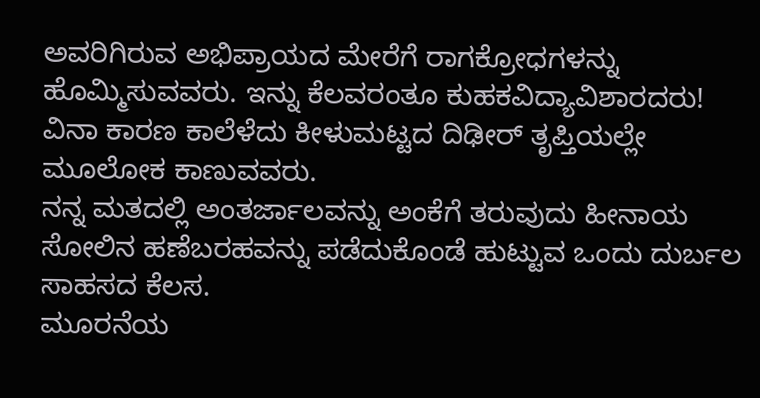ಅವರಿಗಿರುವ ಅಭಿಪ್ರಾಯದ ಮೇರೆಗೆ ರಾಗಕ್ರೋಧಗಳನ್ನು ಹೊಮ್ಮಿಸುವವರು. ಇನ್ನು ಕೆಲವರಂತೂ ಕುಹಕವಿದ್ಯಾವಿಶಾರದರು! ವಿನಾ ಕಾರಣ ಕಾಲೆಳೆದು ಕೀಳುಮಟ್ಟದ ದಿಢೀರ್ ತೃಪ್ತಿಯಲ್ಲೇ ಮೂಲೋಕ ಕಾಣುವವರು.
ನನ್ನ ಮತದಲ್ಲಿ ಅಂತರ್ಜಾಲವನ್ನು ಅಂಕೆಗೆ ತರುವುದು ಹೀನಾಯ ಸೋಲಿನ ಹಣೆಬರಹವನ್ನು ಪಡೆದುಕೊಂಡೆ ಹುಟ್ಟುವ ಒಂದು ದುರ್ಬಲ ಸಾಹಸದ ಕೆಲಸ.
ಮೂರನೆಯ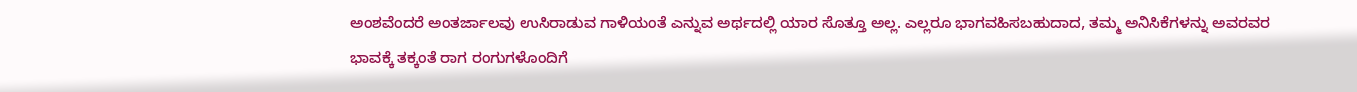ಅಂಶವೆಂದರೆ ಅಂತರ್ಜಾಲವು ಉಸಿರಾಡುವ ಗಾಳಿಯಂತೆ ಎನ್ನುವ ಅರ್ಥದಲ್ಲಿ ಯಾರ ಸೊತ್ತೂ ಅಲ್ಲ. ಎಲ್ಲರೂ ಭಾಗವಹಿಸಬಹುದಾದ, ತಮ್ಮ ಅನಿಸಿಕೆಗಳನ್ನು ಅವರವರ ಭಾವಕ್ಕೆ ತಕ್ಕಂತೆ ರಾಗ ರಂಗುಗಳೊಂದಿಗೆ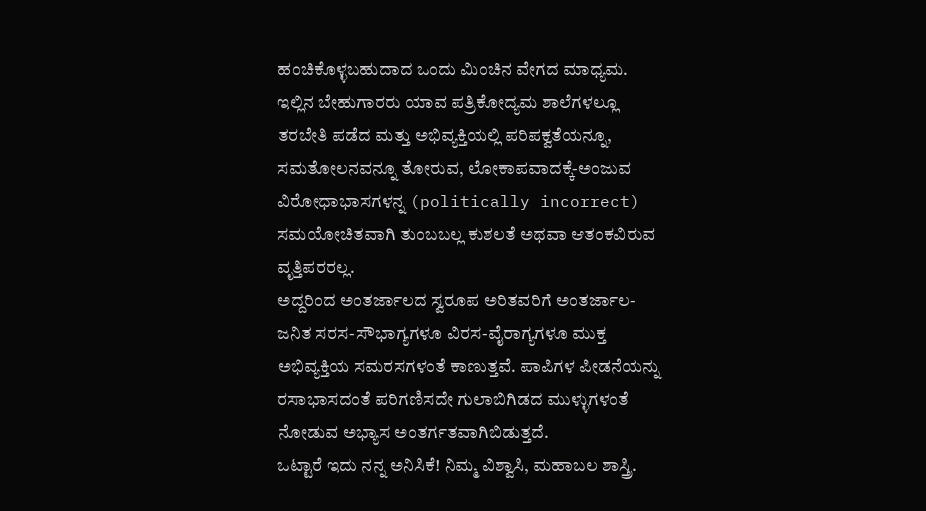ಹಂಚಿಕೊಳ್ಳಬಹುದಾದ ಒಂದು ಮಿಂಚಿನ ವೇಗದ ಮಾಧ್ಯಮ.
ಇಲ್ಲಿನ ಬೇಹುಗಾರರು ಯಾವ ಪತ್ರಿಕೋದ್ಯಮ ಶಾಲೆಗಳಲ್ಲೂ ತರಬೇತಿ ಪಡೆದ ಮತ್ತು ಅಭಿವ್ಯಕ್ತಿಯಲ್ಲಿ ಪರಿಪಕ್ವತೆಯನ್ನೂ, ಸಮತೋಲನವನ್ನೂ ತೋರುವ, ಲೋಕಾಪವಾದಕ್ಕೆ-ಅಂಜುವ ವಿರೋಧಾಭಾಸಗಳನ್ನ (politically incorrect) ಸಮಯೋಚಿತವಾಗಿ ತುಂಬಬಲ್ಲ ಕುಶಲತೆ ಅಥವಾ ಆತಂಕವಿರುವ ವೃತ್ತಿಪರರಲ್ಲ.
ಅದ್ದರಿಂದ ಅಂತರ್ಜಾಲದ ಸ್ವರೂಪ ಅರಿತವರಿಗೆ ಅಂತರ್ಜಾಲ-ಜನಿತ ಸರಸ-ಸೌಭಾಗ್ಯಗಳೂ ವಿರಸ-ವೈರಾಗ್ಯಗಳೂ ಮುಕ್ತ ಅಭಿವ್ಯಕ್ತಿಯ ಸಮರಸಗಳಂತೆ ಕಾಣುತ್ತವೆ. ಪಾಪಿಗಳ ಪೀಡನೆಯನ್ನು ರಸಾಭಾಸದಂತೆ ಪರಿಗಣಿಸದೇ ಗುಲಾಬಿಗಿಡದ ಮುಳ್ಳುಗಳಂತೆ ನೋಡುವ ಅಭ್ಯಾಸ ಅಂತರ್ಗತವಾಗಿಬಿಡುತ್ತದೆ.
ಒಟ್ಟಾರೆ ಇದು ನನ್ನ ಅನಿಸಿಕೆ! ನಿಮ್ಮ ವಿಶ್ವಾಸಿ, ಮಹಾಬಲ ಶಾಸ್ತ್ರಿ.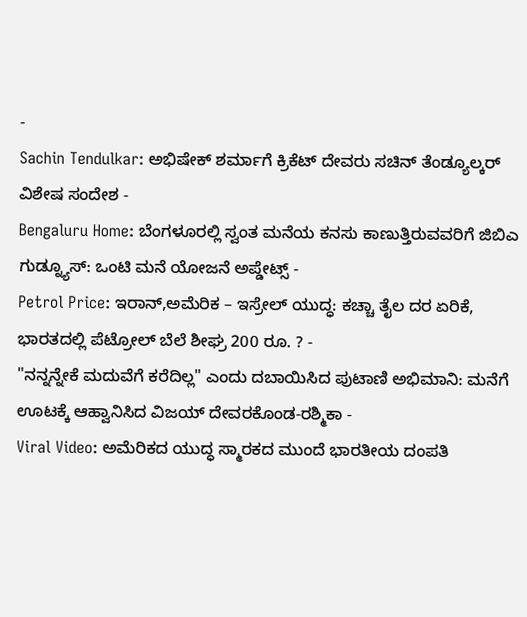-
Sachin Tendulkar: ಅಭಿಷೇಕ್ ಶರ್ಮಾಗೆ ಕ್ರಿಕೆಟ್ ದೇವರು ಸಚಿನ್ ತೆಂಡ್ಯೂಲ್ಕರ್ ವಿಶೇಷ ಸಂದೇಶ -
Bengaluru Home: ಬೆಂಗಳೂರಲ್ಲಿ ಸ್ವಂತ ಮನೆಯ ಕನಸು ಕಾಣುತ್ತಿರುವವರಿಗೆ ಜಿಬಿಎ ಗುಡ್ನ್ಯೂಸ್: ಒಂಟಿ ಮನೆ ಯೋಜನೆ ಅಪ್ಡೇಟ್ಸ್ -
Petrol Price: ಇರಾನ್,ಅಮೆರಿಕ – ಇಸ್ರೇಲ್ ಯುದ್ಧ: ಕಚ್ಚಾ ತೈಲ ದರ ಏರಿಕೆ, ಭಾರತದಲ್ಲಿ ಪೆಟ್ರೋಲ್ ಬೆಲೆ ಶೀಘ್ರ 200 ರೂ. ? -
"ನನ್ನನ್ನೇಕೆ ಮದುವೆಗೆ ಕರೆದಿಲ್ಲ" ಎಂದು ದಬಾಯಿಸಿದ ಪುಟಾಣಿ ಅಭಿಮಾನಿ: ಮನೆಗೆ ಊಟಕ್ಕೆ ಆಹ್ವಾನಿಸಿದ ವಿಜಯ್ ದೇವರಕೊಂಡ-ರಶ್ಮಿಕಾ -
Viral Video: ಅಮೆರಿಕದ ಯುದ್ಧ ಸ್ಮಾರಕದ ಮುಂದೆ ಭಾರತೀಯ ದಂಪತಿ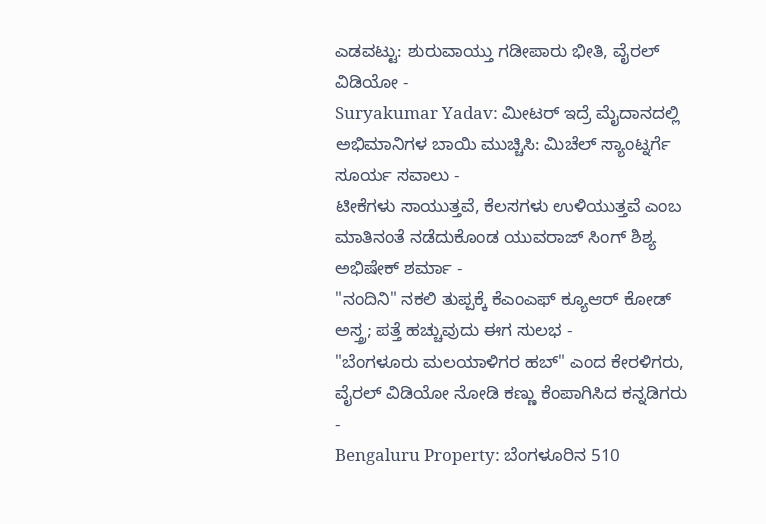ಎಡವಟ್ಟು: ಶುರುವಾಯ್ತು ಗಡೀಪಾರು ಭೀತಿ, ವೈರಲ್ ವಿಡಿಯೋ -
Suryakumar Yadav: ಮೀಟರ್ ಇದ್ರೆ ಮೈದಾನದಲ್ಲಿ ಅಭಿಮಾನಿಗಳ ಬಾಯಿ ಮುಚ್ಚಿಸಿ: ಮಿಚೆಲ್ ಸ್ಯಾಂಟ್ನರ್ಗೆ ಸೂರ್ಯ ಸವಾಲು -
ಟೀಕೆಗಳು ಸಾಯುತ್ತವೆ, ಕೆಲಸಗಳು ಉಳಿಯುತ್ತವೆ ಎಂಬ ಮಾತಿನಂತೆ ನಡೆದುಕೊಂಡ ಯುವರಾಜ್ ಸಿಂಗ್ ಶಿಶ್ಯ ಅಭಿಷೇಕ್ ಶರ್ಮಾ -
"ನಂದಿನಿ" ನಕಲಿ ತುಪ್ಪಕ್ಕೆ ಕೆಎಂಎಫ್ ಕ್ಯೂಆರ್ ಕೋಡ್ ಅಸ್ತ್ರ; ಪತ್ತೆ ಹಚ್ಚುವುದು ಈಗ ಸುಲಭ -
"ಬೆಂಗಳೂರು ಮಲಯಾಳಿಗರ ಹಬ್" ಎಂದ ಕೇರಳಿಗರು, ವೈರಲ್ ವಿಡಿಯೋ ನೋಡಿ ಕಣ್ಣು ಕೆಂಪಾಗಿಸಿದ ಕನ್ನಡಿಗರು -
Bengaluru Property: ಬೆಂಗಳೂರಿನ 510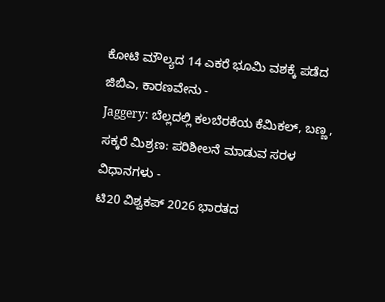ಕೋಟಿ ಮೌಲ್ಯದ 14 ಎಕರೆ ಭೂಮಿ ವಶಕ್ಕೆ ಪಡೆದ ಜಿಬಿಎ, ಕಾರಣವೇನು -
Jaggery: ಬೆಲ್ಲದಲ್ಲಿ ಕಲಬೆರಕೆಯ ಕೆಮಿಕಲ್, ಬಣ್ಣ, ಸಕ್ಕರೆ ಮಿಶ್ರಣ: ಪರಿಶೀಲನೆ ಮಾಡುವ ಸರಳ ವಿಧಾನಗಳು -
ಟಿ20 ವಿಶ್ವಕಪ್ 2026 ಭಾರತದ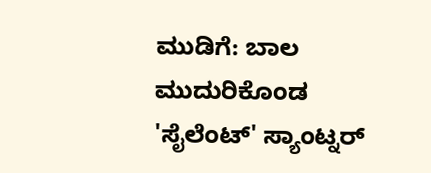ಮುಡಿಗೆ: ಬಾಲ ಮುದುರಿಕೊಂಡ 'ಸೈಲೆಂಟ್' ಸ್ಯಾಂಟ್ನರ್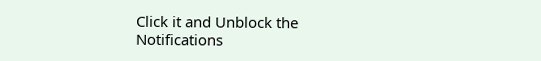Click it and Unblock the Notifications